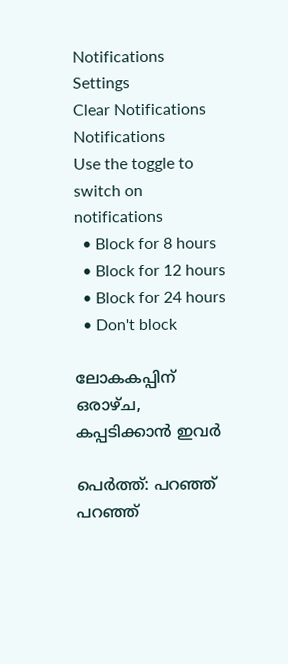Notifications
Settings
Clear Notifications
Notifications
Use the toggle to switch on notifications
  • Block for 8 hours
  • Block for 12 hours
  • Block for 24 hours
  • Don't block

ലോകകപ്പിന് ഒരാഴ്ച, കപ്പടിക്കാന്‍ ഇവര്‍

പെര്‍ത്ത്: പറഞ്ഞ് പറഞ്ഞ്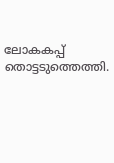ലോകകപ്പ് തൊട്ടടുത്തെത്തി.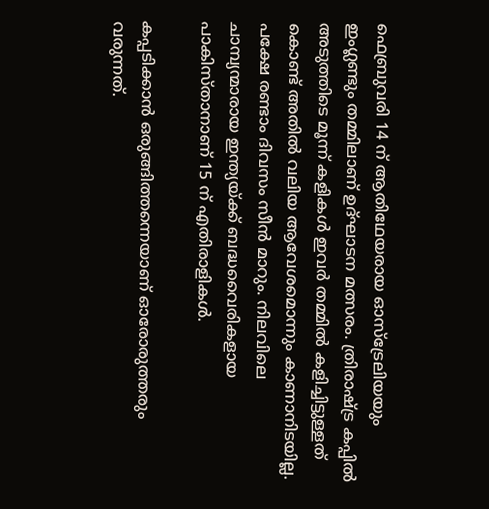ഫെബ്രുവരി 14 ന് ആതിഥേയരായ ഓസ്‌ട്രേലിയയും ഇംഗ്ലണ്ടും തമ്മിലാണ് ഉദ്ഘാടന മത്സരം. ത്രിരാഷ്ട്ര കപ്പില്‍ അടുത്തിടെ മൂന്ന് കളികള്‍ ഇവര്‍ തമ്മില്‍ കളിച്ചിട്ടുള്ളത് കൊണ്ട് അതില്‍ വലിയ ആവേശമൊന്നും കാണാനിടയില്ല. പക്ഷേ രണ്ടാം ദിവസം സീന്‍ മാറും. നിലവിലെ ചാമ്പ്യന്മാരായ ഇന്ത്യയ്ക്ക് ബദ്ധവൈരികളായ പാകിസ്താനാണ് 15 ന് എതിരാളികള്‍.

കപ്പടിക്കാന്‍ ഒരുങ്ങിത്തന്നെയാണ് ഓരോരുത്തരും വരുന്നത്.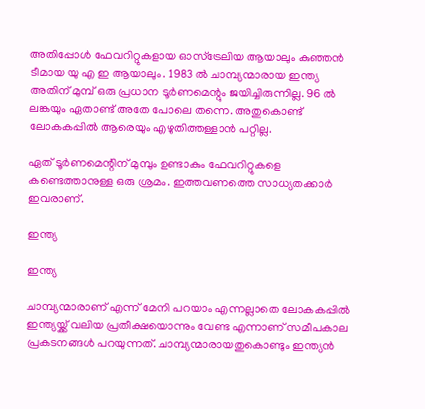അതിപ്പോള്‍ ഫേവറിറ്റുകളായ ഓസ്‌ട്രേലിയ ആയാലും കുഞ്ഞന്‍ ടീമായ യു എ ഇ ആയാലും. 1983 ല്‍ ചാമ്പ്യന്മാരായ ഇന്ത്യ അതിന് മുമ്പ് ഒരു പ്രധാന ടൂര്‍ണമെന്റും ജയിച്ചിരുന്നില്ല. 96 ല്‍ ലങ്കയും ഏതാണ്ട് അതേ പോലെ തന്നെ. അതുകൊണ്ട് ലോകകപ്പില്‍ ആരെയും എഴുതിത്തള്ളാന്‍ പറ്റില്ല.

ഏത് ടൂര്‍ണമെന്റിന് മുമ്പും ഉണ്ടാകും ഫേവറിറ്റുകളെ കണ്ടെത്താനുള്ള ഒരു ശ്രമം. ഇത്തവണത്തെ സാധ്യതക്കാര്‍ ഇവരാണ്.

ഇന്ത്യ

ഇന്ത്യ

ചാമ്പ്യന്മാരാണ് എന്ന് മേനി പറയാം എന്നല്ലാതെ ലോകകപ്പില്‍ ഇന്ത്യയ്ക്ക് വലിയ പ്രതീക്ഷയൊന്നും വേണ്ട എന്നാണ് സമീപകാല പ്രകടനങ്ങള്‍ പറയുന്നത്. ചാമ്പ്യന്മാരായതുകൊണ്ടും ഇന്ത്യന്‍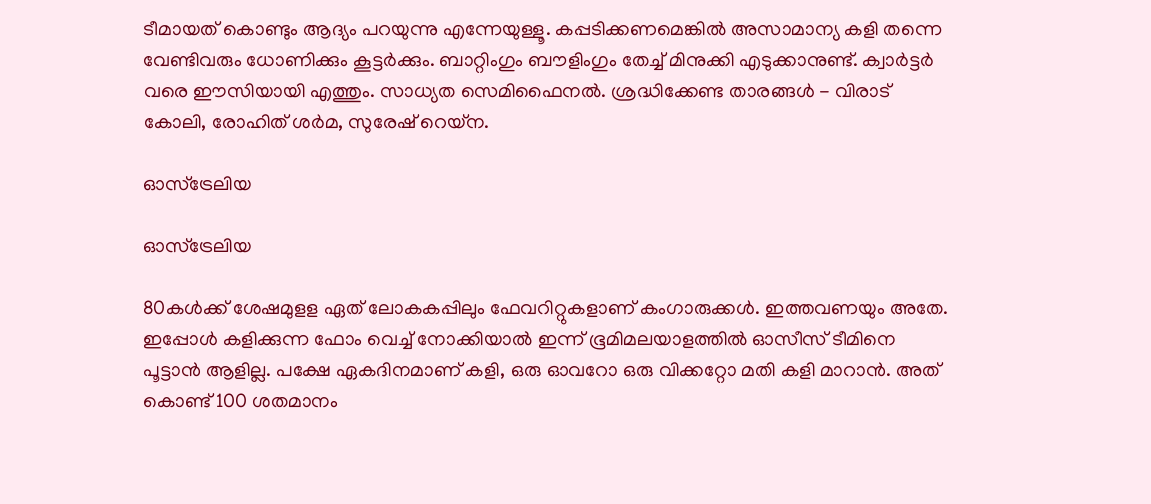ടീമായത് കൊണ്ടും ആദ്യം പറയുന്നു എന്നേയുള്ളൂ. കപ്പടിക്കണമെങ്കില്‍ അസാമാന്യ കളി തന്നെ വേണ്ടിവരും ധോണിക്കും കൂട്ടര്‍ക്കും. ബാറ്റിംഗും ബൗളിംഗും തേച്ച് മിനുക്കി എടുക്കാനുണ്ട്. ക്വാര്‍ട്ടര്‍ വരെ ഈസിയായി എത്തും. സാധ്യത സെമിഫൈനല്‍. ശ്രദ്ധിക്കേണ്ട താരങ്ങള്‍ - വിരാട് കോലി, രോഹിത് ശര്‍മ, സുരേഷ് റെയ്‌ന.

ഓസ്‌ട്രേലിയ

ഓസ്‌ട്രേലിയ

80കള്‍ക്ക് ശേഷമുളള ഏത് ലോകകപ്പിലും ഫേവറിറ്റുകളാണ് കംഗാരുക്കള്‍. ഇത്തവണയും അതേ. ഇപ്പോള്‍ കളിക്കുന്ന ഫോം വെച്ച് നോക്കിയാല്‍ ഇന്ന് ഭൂമിമലയാളത്തില്‍ ഓസീസ് ടീമിനെ പൂട്ടാന്‍ ആളില്ല. പക്ഷേ ഏകദിനമാണ് കളി, ഒരു ഓവറോ ഒരു വിക്കറ്റോ മതി കളി മാറാന്‍. അത് കൊണ്ട് 100 ശതമാനം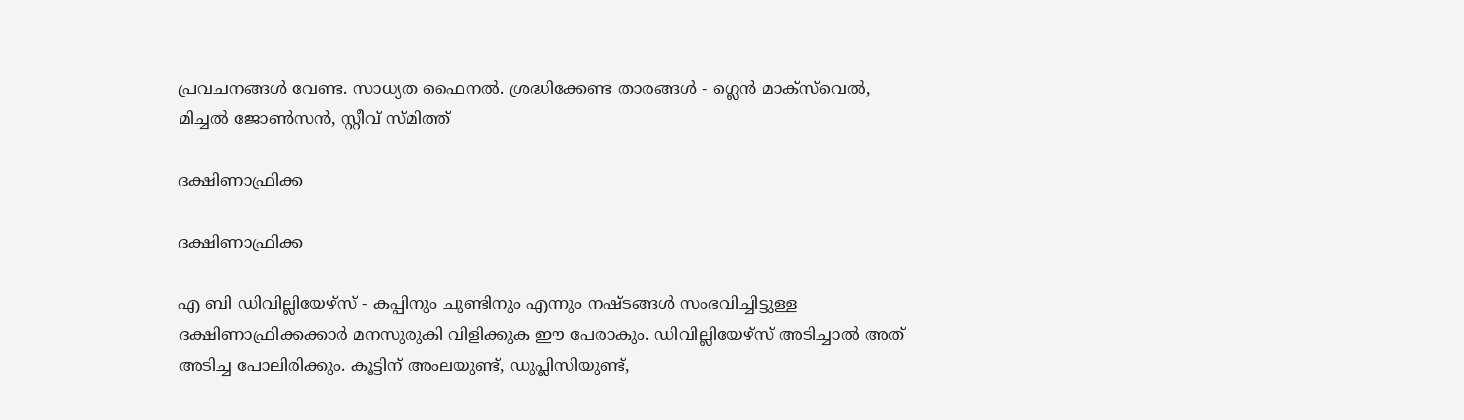പ്രവചനങ്ങള്‍ വേണ്ട. സാധ്യത ഫൈനല്‍. ശ്രദ്ധിക്കേണ്ട താരങ്ങള്‍ - ഗ്ലെന്‍ മാക്‌സ്‌വെല്‍, മിച്ചല്‍ ജോണ്‍സന്‍, സ്റ്റീവ് സ്മിത്ത്

ദക്ഷിണാഫ്രിക്ക

ദക്ഷിണാഫ്രിക്ക

എ ബി ഡിവില്ലിയേഴ്‌സ് - കപ്പിനും ചുണ്ടിനും എന്നും നഷ്ടങ്ങള്‍ സംഭവിച്ചിട്ടുള്ള ദക്ഷിണാഫ്രിക്കക്കാര്‍ മനസുരുകി വിളിക്കുക ഈ പേരാകും. ഡിവില്ലിയേഴ്‌സ് അടിച്ചാല്‍ അത് അടിച്ച പോലിരിക്കും. കൂട്ടിന് അംലയുണ്ട്, ഡുപ്ലിസിയുണ്ട്,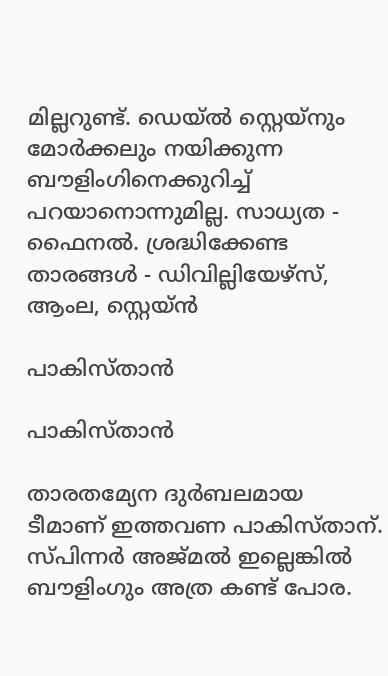മില്ലറുണ്ട്. ഡെയ്ല്‍ സ്റ്റെയ്‌നും മോര്‍ക്കലും നയിക്കുന്ന ബൗളിംഗിനെക്കുറിച്ച് പറയാനൊന്നുമില്ല. സാധ്യത - ഫൈനല്‍. ശ്രദ്ധിക്കേണ്ട താരങ്ങള്‍ - ഡിവില്ലിയേഴ്‌സ്, ആംല, സ്റ്റെയ്ന്‍

പാകിസ്താന്‍

പാകിസ്താന്‍

താരതമ്യേന ദുര്‍ബലമായ ടീമാണ് ഇത്തവണ പാകിസ്താന്. സ്പിന്നര്‍ അജ്മല്‍ ഇല്ലെങ്കില്‍ ബൗളിംഗും അത്ര കണ്ട് പോര.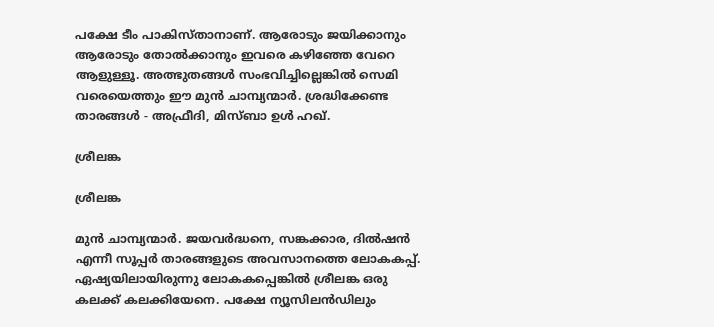പക്ഷേ ടീം പാകിസ്താനാണ്. ആരോടും ജയിക്കാനും ആരോടും തോല്‍ക്കാനും ഇവരെ കഴിഞ്ഞേ വേറെ ആളുള്ളൂ. അത്ഭുതങ്ങള്‍ സംഭവിച്ചില്ലെങ്കില്‍ സെമി വരെയെത്തും ഈ മുന്‍ ചാമ്പ്യന്മാര്‍. ശ്രദ്ധിക്കേണ്ട താരങ്ങള്‍ - അഫ്രീദി, മിസ്ബാ ഉള്‍ ഹഖ്.

ശ്രീലങ്ക

ശ്രീലങ്ക

മുന്‍ ചാമ്പ്യന്മാര്‍. ജയവര്‍ദ്ധനെ, സങ്കക്കാര, ദില്‍ഷന്‍ എന്നീ സൂപ്പര്‍ താരങ്ങളുടെ അവസാനത്തെ ലോകകപ്പ്. ഏഷ്യയിലായിരുന്നു ലോകകപ്പെങ്കില്‍ ശ്രീലങ്ക ഒരു കലക്ക് കലക്കിയേനെ. പക്ഷേ ന്യൂസിലന്‍ഡിലും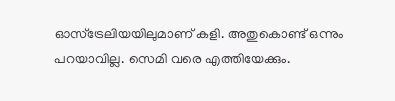ഓസ്‌ട്രേലിയയിലുമാണ് കളി. അതുകൊണ്ട് ഒന്നും പറയാവില്ല. സെമി വരെ എത്തിയേക്കും.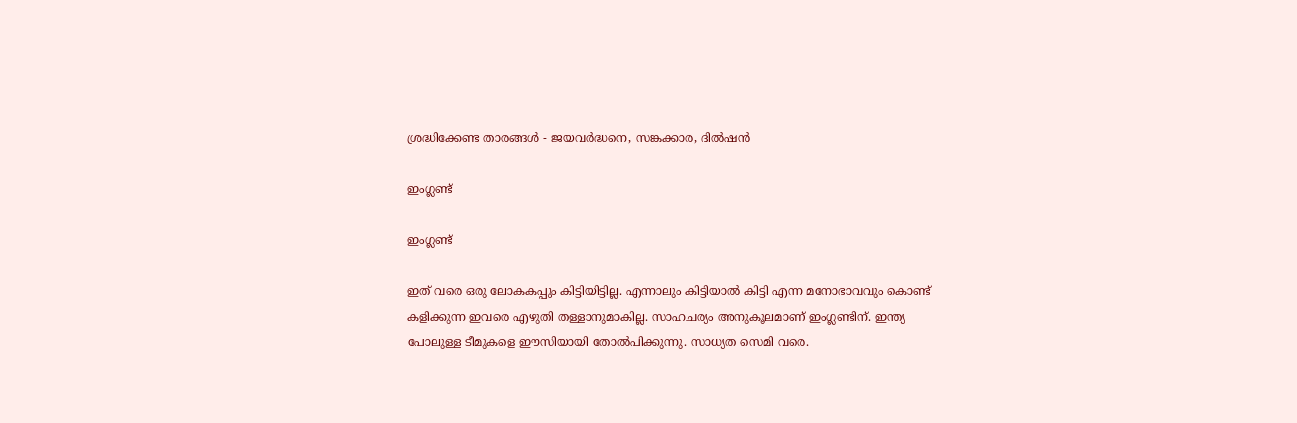ശ്രദ്ധിക്കേണ്ട താരങ്ങള്‍ - ജയവര്‍ദ്ധനെ, സങ്കക്കാര, ദില്‍ഷന്‍

ഇംഗ്ലണ്ട്

ഇംഗ്ലണ്ട്

ഇത് വരെ ഒരു ലോകകപ്പും കിട്ടിയിട്ടില്ല. എന്നാലും കിട്ടിയാല്‍ കിട്ടി എന്ന മനോഭാവവും കൊണ്ട് കളിക്കുന്ന ഇവരെ എഴുതി തള്ളാനുമാകില്ല. സാഹചര്യം അനുകൂലമാണ് ഇംഗ്ലണ്ടിന്. ഇന്ത്യ പോലുള്ള ടീമുകളെ ഈസിയായി തോല്‍പിക്കുന്നു. സാധ്യത സെമി വരെ.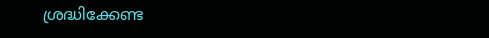ശ്രദ്ധിക്കേണ്ട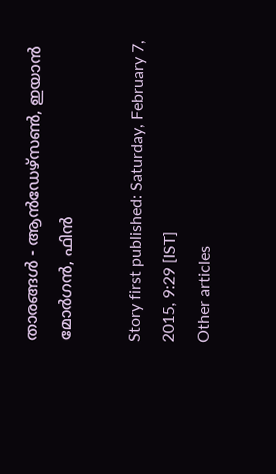താരങ്ങള്‍ - ആന്‍ഡേഴ്‌സണ്‍, ഇയാന്‍ മോര്‍ഗന്‍, ഫിന്‍

Story first published: Saturday, February 7, 2015, 9:29 [IST]
Other articles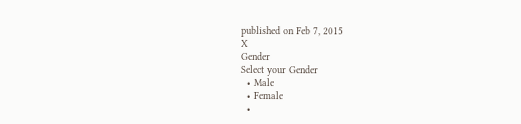published on Feb 7, 2015
X
Gender
Select your Gender
  • Male
  • Female
  •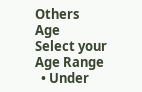Others
Age
Select your Age Range
  • Under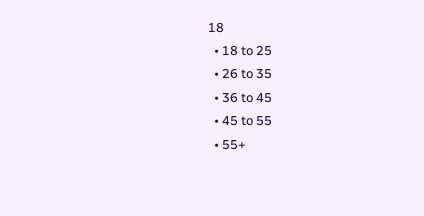18
  • 18 to 25
  • 26 to 35
  • 36 to 45
  • 45 to 55
  • 55+